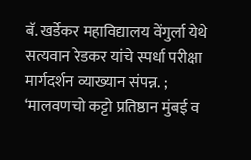बॅ. खर्डेकर महाविद्यालय वेंगुर्ला येथे सत्यवान रेडकर यांचे स्पर्धा परीक्षा मार्गदर्शन व्याख्यान संपन्न. ; ‘मालवणचो कट्टो प्रतिष्ठान मुंबई व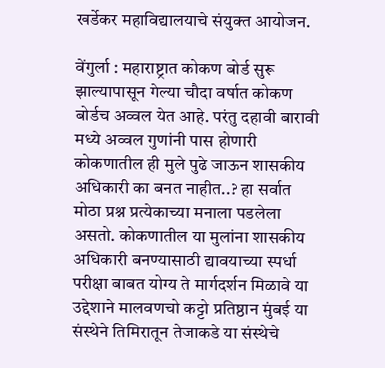खर्डेकर महाविद्यालयाचे संयुक्त आयोजन.

वेंगुर्ला : महाराष्ट्रात कोकण बोर्ड सुरू झाल्यापासून गेल्या चौदा वर्षात कोकण बोर्डच अव्वल येत आहे. परंतु दहावी बारावी मध्ये अव्वल गुणांनी पास होणारी कोकणातील ही मुले पुढे जाऊन शासकीय अधिकारी का बनत नाहीत..? हा सर्वात मोठा प्रश्न प्रत्येकाच्या मनाला पडलेला असतो. कोकणातील या मुलांना शासकीय अधिकारी बनण्यासाठी द्यावयाच्या स्पर्धा परीक्षा बाबत योग्य ते मार्गदर्शन मिळावे या उद्देशाने मालवणचो कट्टो प्रतिष्ठान मुंबई या संस्थेने तिमिरातून तेजाकडे या संस्थेचे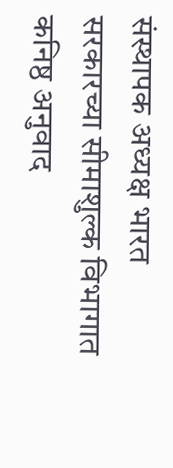संस्थापक अध्यक्ष भारत सरकारच्या सीमाशुल्क विभागात कनिष्ठ अनुवाद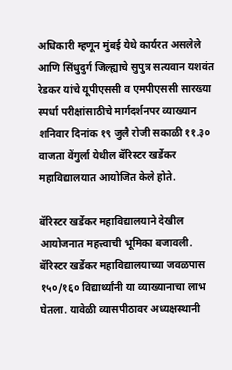अधिकारी म्हणून मुंबई येथे कार्यरत असलेले आणि सिंधुदुर्ग जिल्ह्याचे सुपुत्र सत्यवान यशवंत रेडकर यांचे यूपीएससी व एमपीएससी सारख्या स्पर्धा परीक्षांसाठीचे मार्गदर्शनपर व्याख्यान शनिवार दिनांक १९ जुलै रोजी सकाळी ११.३० वाजता वेंगुर्ला येथील बॅरिस्टर खर्डेकर महाविद्यालयात आयोजित केले होते.

बॅरिस्टर खर्डेकर महाविद्यालयाने देखील आयोजनात महत्त्वाची भूमिका बजावली. बॅरिस्टर खर्डेकर महाविद्यालयाच्या जवळपास १५०/१६० विद्यार्थ्यांनी या व्याख्यानाचा लाभ घेतला. यावेळी व्यासपीठावर अध्यक्षस्थानी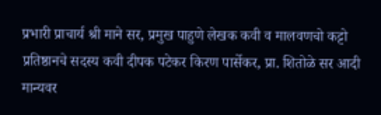प्रभारी प्राचार्य श्री माने सर, प्रमुख पाहुणे लेखक कवी व मालवणचो कट्टो प्रतिष्ठानचे सदस्य कवी दीपक पटेकर किरण पार्सेकर, प्रा. शितोळे सर आदी मान्यवर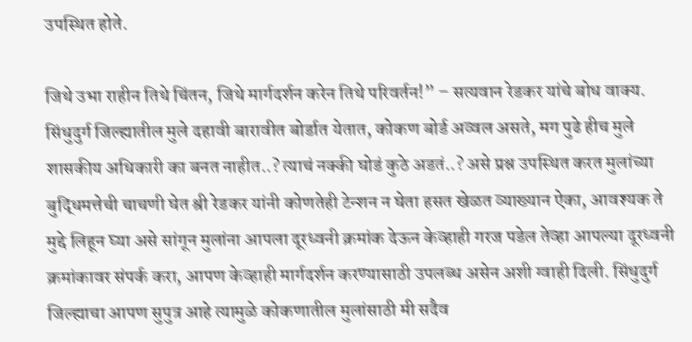उपस्थित होते.

जिथे उभा राहीन तिथे चिंतन, जिथे मार्गदर्शन करेन तिथे परिवर्तन!” – सत्यवान रेडकर यांचे बोध वाक्य.
सिंधुदुर्ग जिल्ह्यातील मुले दहावी बारावीत बोर्डात येतात, कोकण बोर्ड अव्वल असते, मग पुढे हीच मुले शासकीय अधिकारी का बनत नाहीत..? त्याचं नक्की घोडं कुठे अडतं..? असे प्रश्न उपस्थित करत मुलांच्या बुद्धिमत्तेची चाचणी घेत श्री रेडकर यांनी कोणतेही टेन्शन न घेता हसत खेळत व्याख्यान ऐका, आवश्यक ते मुद्दे लिहून घ्या असे सांगून मुलांना आपला दूरध्वनी क्रमांक देऊन केव्हाही गरज पडेल तेव्हा आपल्या दूरध्वनी क्रमांकावर संपर्क करा, आपण केव्हाही मार्गदर्शन करण्यासाठी उपलब्ध असेन अशी ग्वाही दिली. सिंधुदुर्ग जिल्ह्याचा आपण सुपुत्र आहे त्यामुळे कोकणातील मुलांसाठी मी सदैव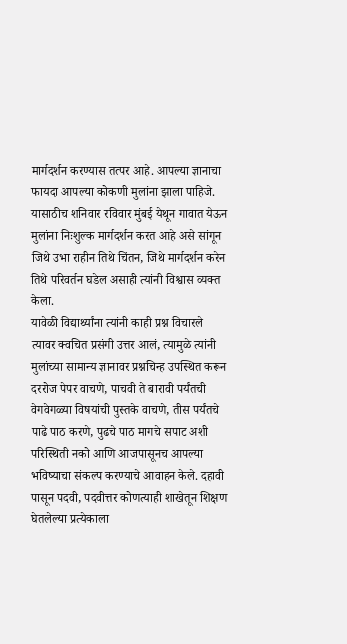मार्गदर्शन करण्यास तत्पर आहे. आपल्या ज्ञानाचा फायदा आपल्या कोकणी मुलांना झाला पाहिजे. यासाठीच शनिवार रविवार मुंबई येथून गावात येऊन मुलांना निःशुल्क मार्गदर्शन करत आहे असे सांगून जिथे उभा राहीन तिथे चिंतन, जिथे मार्गदर्शन करेन तिथे परिवर्तन घडेल असाही त्यांनी विश्वास व्यक्त केला.
यावेळी विद्यार्थ्यांना त्यांनी काही प्रश्न विचारले त्यावर क्वचित प्रसंगी उत्तर आलं, त्यामुळे त्यांनी मुलांच्या सामान्य ज्ञानावर प्रश्नचिन्ह उपस्थित करून दररोज पेपर वाचणे, पाचवी ते बारावी पर्यंतची वेगवेगळ्या विषयांची पुस्तके वाचणे, तीस पर्यंतचे पाढे पाठ करणे, पुढचे पाठ मागचे सपाट अशी परिस्थिती नको आणि आजपासूनच आपल्या भविष्याचा संकल्प करण्याचे आवाहन केले. दहावी पासून पदवी, पदवीत्तर कोणत्याही शाखेतून शिक्षण घेतलेल्या प्रत्येकाला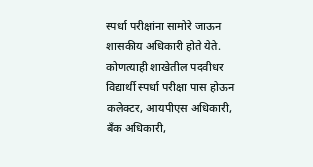स्पर्धा परीक्षांना सामोरे जाऊन शासकीय अधिकारी होते येते. कोणत्याही शाखेतील पदवीधर विद्यार्थी स्पर्धा परीक्षा पास होऊन कलेक्टर, आयपीएस अधिकारी, बँक अधिकारी,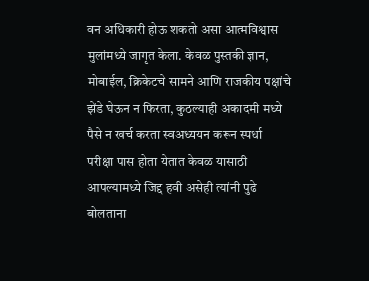वन अधिकारी होऊ शकतो असा आत्मविश्वास मुलांमध्ये जागृत केला. केवळ पुस्तकी ज्ञान, मोबाईल, क्रिकेटचे सामने आणि राजकीय पक्षांचे झेंडे घेऊन न फिरता, कुठल्याही अकादमी मध्ये पैसे न खर्च करता स्वअध्ययन करून स्पर्धा परीक्षा पास होता येतात केवळ यासाठी आपल्यामध्ये जिद्द हवी असेही त्यांनी पुढे बोलताना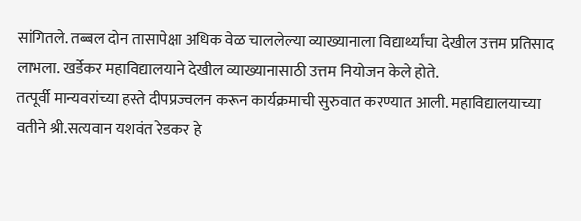सांगितले. तब्बल दोन तासापेक्षा अधिक वेळ चाललेल्या व्याख्यानाला विद्यार्थ्यांचा देखील उत्तम प्रतिसाद लाभला. खर्डेकर महाविद्यालयाने देखील व्याख्यानासाठी उत्तम नियोजन केले होते.
तत्पूर्वी मान्यवरांच्या हस्ते दीपप्रज्वलन करून कार्यक्रमाची सुरुवात करण्यात आली. महाविद्यालयाच्या वतीने श्री.सत्यवान यशवंत रेडकर हे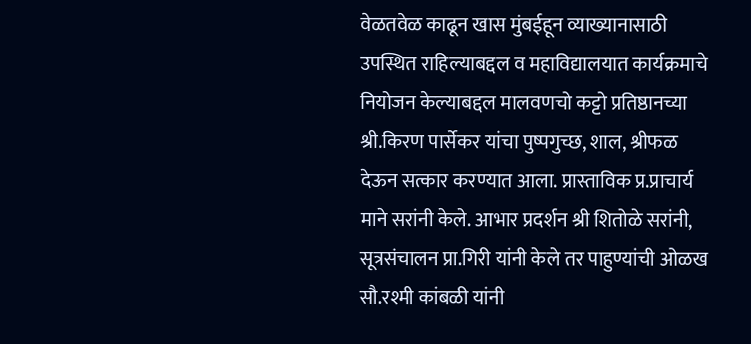वेळतवेळ काढून खास मुंबईहून व्याख्यानासाठी उपस्थित राहिल्याबद्दल व महाविद्यालयात कार्यक्रमाचे नियोजन केल्याबद्दल मालवणचो कट्टो प्रतिष्ठानच्या श्री.किरण पार्सेकर यांचा पुष्पगुच्छ, शाल, श्रीफळ देऊन सत्कार करण्यात आला. प्रास्ताविक प्र.प्राचार्य माने सरांनी केले. आभार प्रदर्शन श्री शितोळे सरांनी, सूत्रसंचालन प्रा.गिरी यांनी केले तर पाहुण्यांची ओळख सौ.रश्मी कांबळी यांनी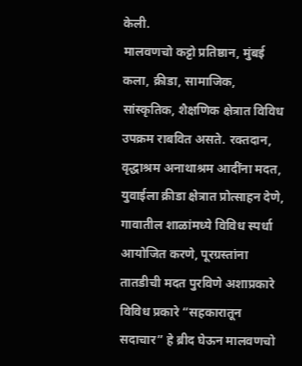केली.
मालवणचो कट्टो प्रतिष्ठान, मुंबई कला, क्रीडा, सामाजिक, सांस्कृतिक, शैक्षणिक क्षेत्रात विविध उपक्रम राबवित असते. रक्तदान, वृद्धाश्रम अनाथाश्रम आदींना मदत, युवाईला क्रीडा क्षेत्रात प्रोत्साहन देणे, गावातील शाळांमध्ये विविध स्पर्धा आयोजित करणे, पूरग्रस्तांना तातडीची मदत पुरविणे अशाप्रकारे विविध प्रकारे “सहकारातून सदाचार” हे ब्रीद घेऊन मालवणचो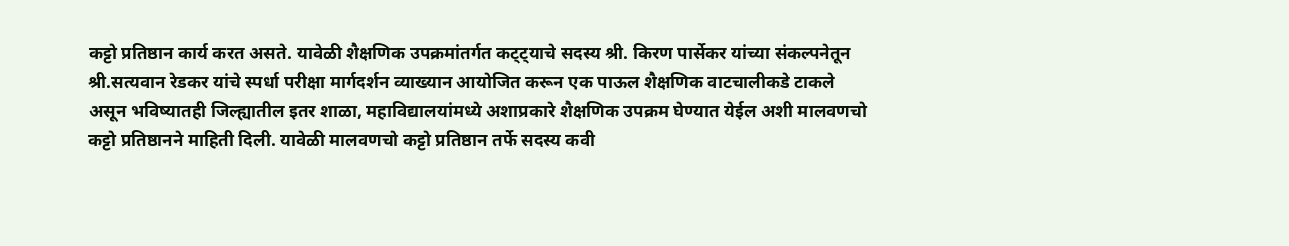कट्टो प्रतिष्ठान कार्य करत असते. यावेळी शैक्षणिक उपक्रमांतर्गत कट्ट्याचे सदस्य श्री. किरण पार्सेकर यांच्या संकल्पनेतून श्री.सत्यवान रेडकर यांचे स्पर्धा परीक्षा मार्गदर्शन व्याख्यान आयोजित करून एक पाऊल शैक्षणिक वाटचालीकडे टाकले असून भविष्यातही जिल्ह्यातील इतर शाळा, महाविद्यालयांमध्ये अशाप्रकारे शैक्षणिक उपक्रम घेण्यात येईल अशी मालवणचो कट्टो प्रतिष्ठानने माहिती दिली. यावेळी मालवणचो कट्टो प्रतिष्ठान तर्फे सदस्य कवी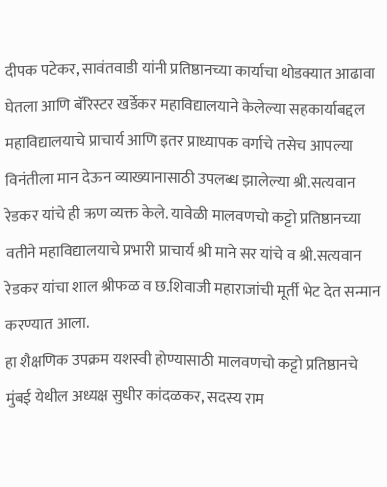दीपक पटेकर, सावंतवाडी यांनी प्रतिष्ठानच्या कार्याचा थोडक्यात आढावा घेतला आणि बॅरिस्टर खर्डेकर महाविद्यालयाने केलेल्या सहकार्याबद्दल महाविद्यालयाचे प्राचार्य आणि इतर प्राध्यापक वर्गाचे तसेच आपल्या विनंतीला मान देऊन व्याख्यानासाठी उपलब्ध झालेल्या श्री.सत्यवान रेडकर यांचे ही ऋण व्यक्त केले. यावेळी मालवणचो कट्टो प्रतिष्ठानच्या वतीने महाविद्यालयाचे प्रभारी प्राचार्य श्री माने सर यांचे व श्री.सत्यवान रेडकर यांचा शाल श्रीफळ व छ.शिवाजी महाराजांची मूर्ती भेट देत सन्मान करण्यात आला.
हा शैक्षणिक उपक्रम यशस्वी होण्यासाठी मालवणचो कट्टो प्रतिष्ठानचे मुंबई येथील अध्यक्ष सुधीर कांदळकर, सदस्य राम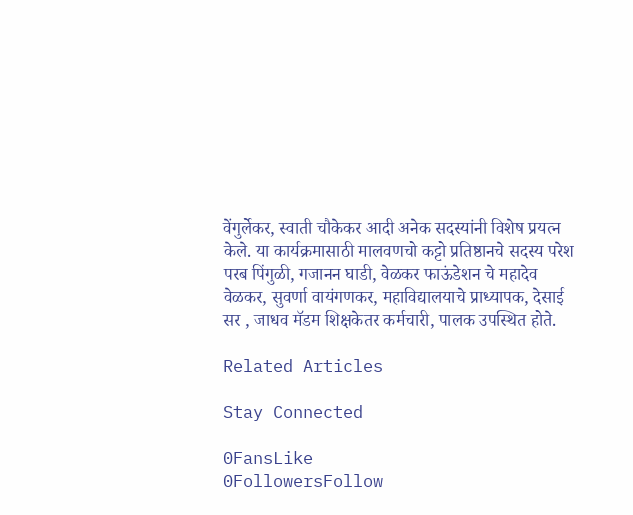वेंगुर्लेकर, स्वाती चौकेकर आदी अनेक सदस्यांनी विशेष प्रयत्न केले. या कार्यक्रमासाठी मालवणचो कट्टो प्रतिष्ठानचे सदस्य परेश परब पिंगुळी, गजानन घाडी, वेळकर फाऊंडेशन चे महादेव वेळकर, सुवर्णा वायंगणकर, महाविद्यालयाचे प्राध्यापक, देसाई सर , जाधव मॅडम शिक्षकेतर कर्मचारी, पालक उपस्थित होते.

Related Articles

Stay Connected

0FansLike
0FollowersFollow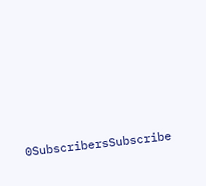0SubscribersSubscribe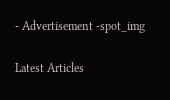- Advertisement -spot_img

Latest Articles